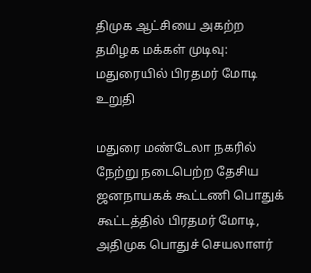திமுக ஆட்சியை அகற்ற தமிழக மக்கள் முடிவு: மதுரையில் பிரதமர் மோடி உறுதி

மதுரை மண்டேலா நகரில் நேற்று நடைபெற்ற தேசிய ஜனநாயகக் கூட்டணி பொதுக் கூட்டத்தில் பிரதமர் மோடி, அதிமுக பொதுச் செயலாளர்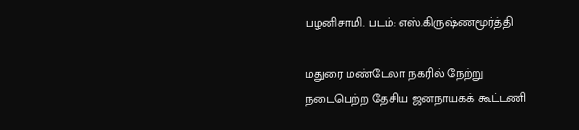பழனிசாமி. படம்: எஸ்.கிருஷ்ணமூர்த்தி

மதுரை மண்டேலா நகரில் நேற்று நடைபெற்ற தேசிய ஜனநாயகக் கூட்டணி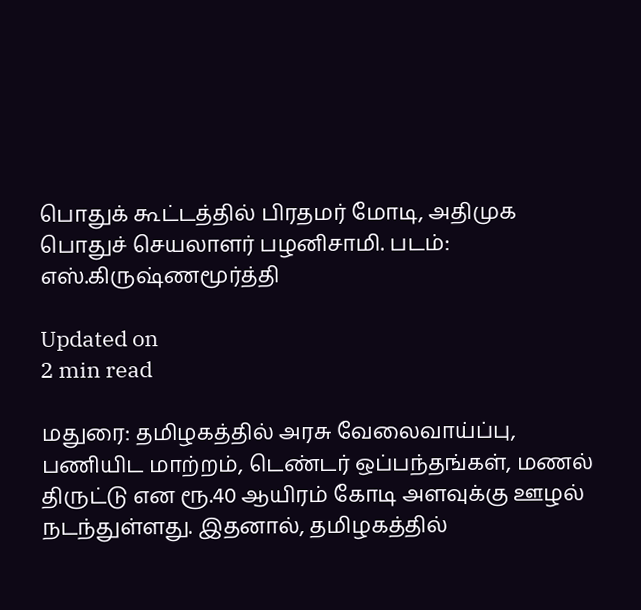பொதுக் கூட்டத்தில் பிரதமர் மோடி, அதிமுக பொதுச் செயலாளர் பழனிசாமி. படம்: எஸ்.கிருஷ்ணமூர்த்தி

Updated on
2 min read

மதுரை: தமிழகத்தில் அரசு வேலைவாய்ப்பு, பணியிட மாற்றம், டெண்டர் ஒப்பந்தங்கள், மணல் திருட்டு என ரூ.40 ஆயிரம் கோடி அளவுக்கு ஊழல் நடந்துள்ளது. இதனால், தமிழகத்தில்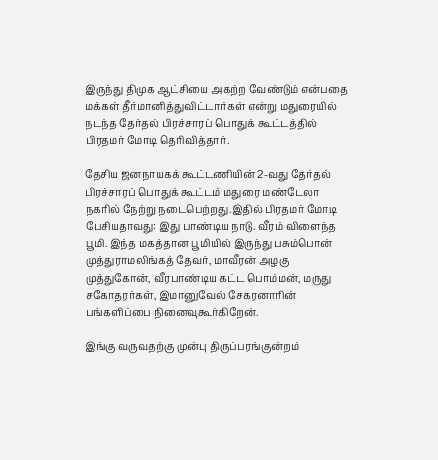இருந்து திமுக ஆட்சியை அகற்ற வேண்டும் என்பதை மக்கள் தீர்மானித்துவிட்டார்கள் என்று மதுரையில் நடந்த தேர்தல் பிரச்சாரப் பொதுக் கூட்டத்தில் பிரதமர் மோடி தெரிவித்தார்.

தேசிய ஜனநாயகக் கூட்டணியின் 2-வது தேர்தல் பிரச்சாரப் பொதுக் கூட்டம் மதுரை மண்டேலா நகரில் நேற்று நடைபெற்றது.இதில் பிரதமர் மோடி பேசியதாவது: இது பாண்டிய நாடு. வீரம் விளைந்த பூமி. இந்த மகத்தான பூமியில் இருந்து பசும்பொன் முத்துராமலிங்கத் தேவர், மாவீரன் அழகு முத்துகோன், வீரபாண்டிய கட்ட பொம்மன், மருது சகோதரர்கள், இமானுவேல் சேகரனாரின் பங்களிப்பை நினைவுகூர்கிறேன்.

இங்கு வருவதற்கு முன்பு திருப்பரங்குன்றம்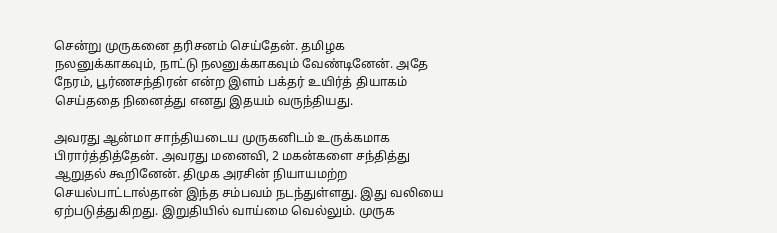சென்று முருகனை தரிசனம் செய்தேன். தமிழக நலனுக்காகவும், நாட்டு நலனுக்காகவும் வேண்டினேன். அதே நேரம், பூர்ணசந்திரன் என்ற இளம் பக்தர் உயிர்த் தியாகம் செய்ததை நினைத்து எனது இதயம் வருந்தியது.

அவரது ஆன்மா சாந்தியடைய முருகனிடம் உருக்கமாக பிரார்த்தித்தேன். அவரது மனைவி, 2 மகன்களை சந்தித்து ஆறுதல் கூறினேன். திமுக அரசின் நியாயமற்ற செயல்பாட்டால்தான் இந்த சம்பவம் நடந்துள்ளது. இது வலியை ஏற்படுத்துகிறது. இறுதியில் வாய்மை வெல்லும். முருக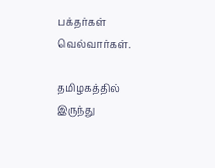பக்தர்கள் வெல்வார்கள்.

தமிழகத்தில் இருந்து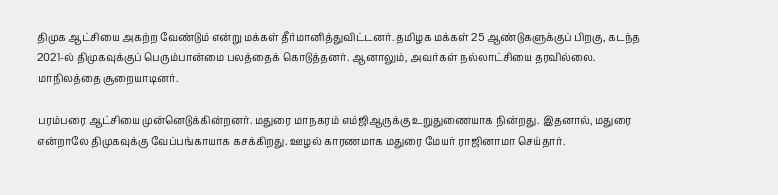திமுக ஆட்சியை அகற்ற வேண்டும் என்று மக்கள் தீர்மானித்துவிட்டனர். தமிழக மக்கள் 25 ஆண்டுகளுக்குப் பிறகு, கடந்த 2021-ல் திமுகவுக்குப் பெரும்பான்மை பலத்தைக் கொடுத்தனர். ஆனாலும், அவர்கள் நல்லாட்சியை தரவில்லை. மாநிலத்தை சூறையாடினர்.

பரம்பரை ஆட்சியை முன்னெடுக்கின்றனர். மதுரை மாநகரம் எம்ஜிஆருக்கு உறுதுணையாக நின்றது. இதனால், மதுரை என்றாலே திமுகவுக்கு வேப்பங்காயாக கசக்கிறது. ஊழல் காரணமாக மதுரை மேயர் ராஜினாமா செய்தார்.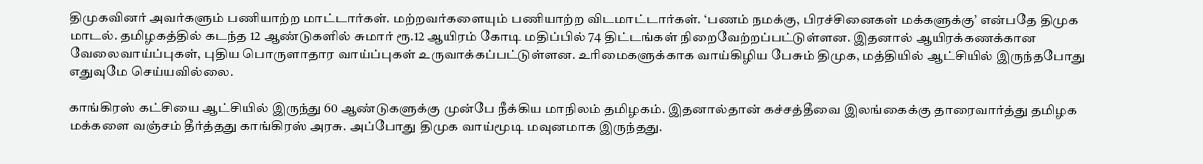திமுகவினர் அவர்களும் பணியாற்ற மாட்டார்கள். மற்றவர்களையும் பணியாற்ற விடமாட்டார்கள். ‘பணம் நமக்கு, பிரச்சினைகள் மக்களுக்கு’ என்பதே திமுக மாடல். தமிழகத்தில் கடந்த 12 ஆண்டுகளில் சுமார் ரூ.12 ஆயிரம் கோடி மதிப்பில் 74 திட்டங்கள் நிறைவேற்றப்பட்டுள்ளன. இதனால் ஆயிரக்கணக்கான வேலைவாய்ப்புகள், புதிய பொருளாதார வாய்ப்புகள் உருவாக்கப்பட்டுள்ளன. உரிமைகளுக்காக வாய்கிழிய பேசும் திமுக, மத்தியில் ஆட்சியில் இருந்தபோது எதுவுமே செய்யவில்லை.

காங்கிரஸ் கட்சியை ஆட்சியில் இருந்து 60 ஆண்டுகளுக்கு முன்பே நீக்கிய மாநிலம் தமிழகம். இதனால்தான் கச்சத்தீவை இலங்கைக்கு தாரைவார்த்து தமிழக மக்களை வஞ்சம் தீர்த்தது காங்கிரஸ் அரசு. அப்போது திமுக வாய்மூடி மவுனமாக இருந்தது.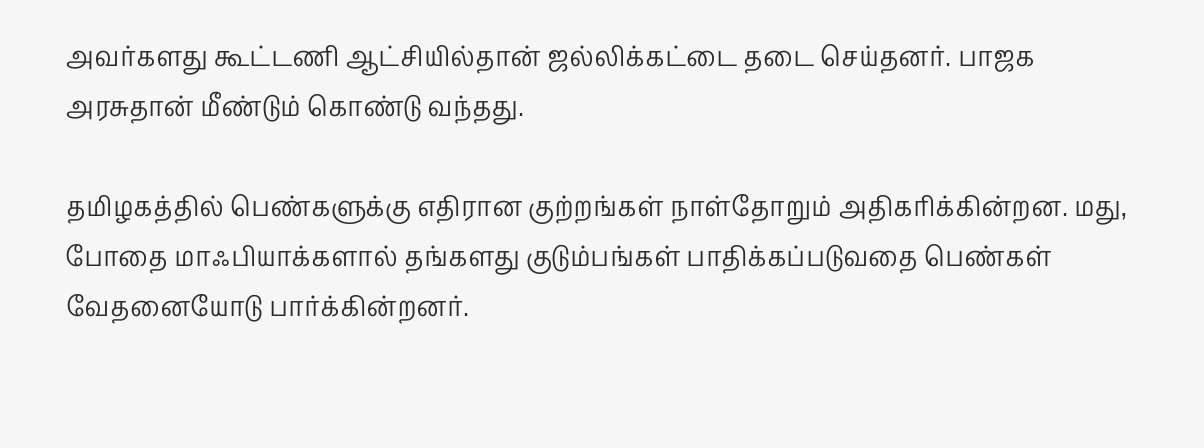அவர்களது கூட்டணி ஆட்சியில்தான் ஜல்லிக்கட்டை தடை செய்தனர். பாஜக அரசுதான் மீண்டும் கொண்டு வந்தது.

தமிழகத்தில் பெண்களுக்கு எதிரான குற்றங்கள் நாள்தோறும் அதிகரிக்கின்றன. மது, போதை மாஃபியாக்களால் தங்களது குடும்பங்கள் பாதிக்கப்படுவதை பெண்கள் வேதனையோடு பார்க்கின்றனர்.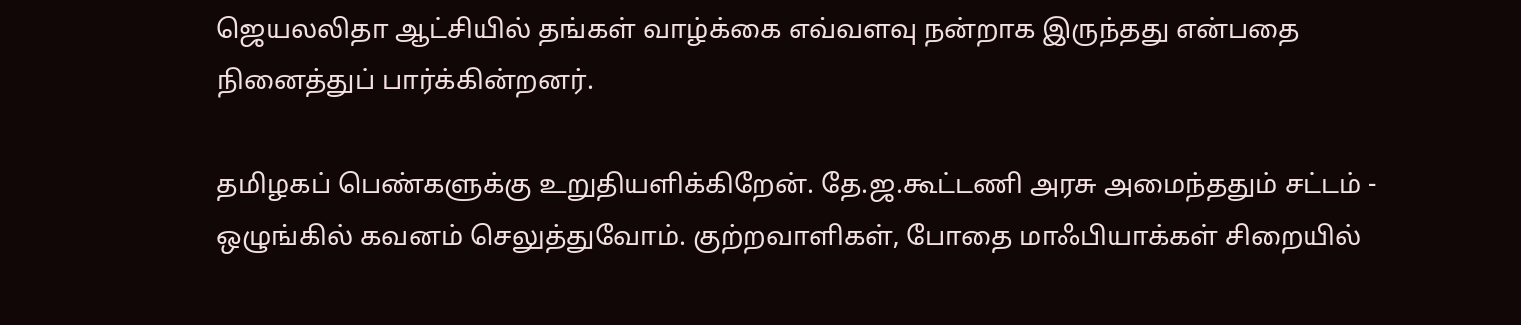ஜெயலலிதா ஆட்சியில் தங்கள் வாழ்க்கை எவ்வளவு நன்றாக இருந்தது என்பதை நினைத்துப் பார்க்கின்றனர்.

தமிழகப் பெண்களுக்கு உறுதியளிக்கிறேன். தே.ஜ.கூட்டணி அரசு அமைந்ததும் சட்டம் - ஒழுங்கில் கவனம் செலுத்துவோம். குற்றவாளிகள், போதை மாஃபியாக்கள் சிறையில்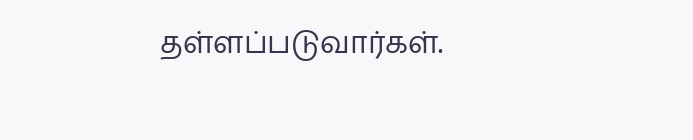தள்ளப்படுவார்கள்.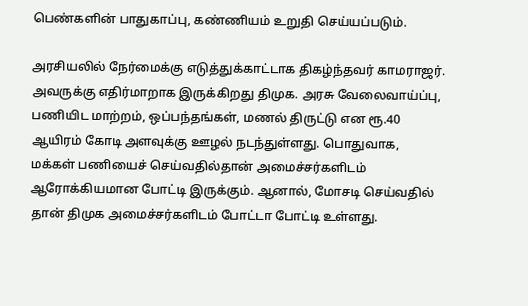பெண்களின் பாதுகாப்பு, கண்ணியம் உறுதி செய்யப்படும்.

அரசியலில் நேர்மைக்கு எடுத்துக்காட்டாக திகழ்ந்தவர் காமராஜர். அவருக்கு எதிர்மாறாக இருக்கிறது திமுக. அரசு வேலைவாய்ப்பு, பணியிட மாற்றம், ஒப்பந்தங்கள், மணல் திருட்டு என ரூ.40 ஆயிரம் கோடி அளவுக்கு ஊழல் நடந்துள்ளது. பொதுவாக, மக்கள் பணியைச் செய்வதில்தான் அமைச்சர்களிடம் ஆரோக்கியமான போட்டி இருக்கும். ஆனால், மோசடி செய்வதில் தான் திமுக அமைச்சர்களிடம் போட்டா போட்டி உள்ளது.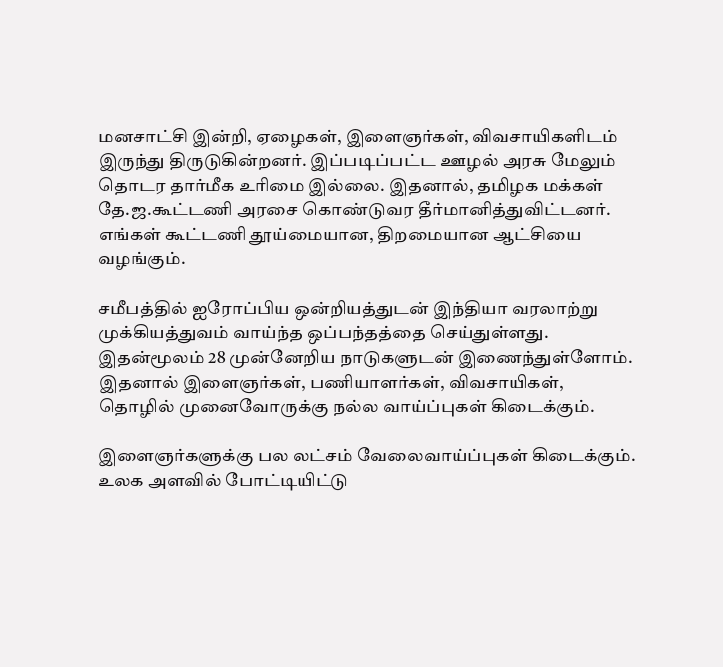மனசாட்சி இன்றி, ஏழைகள், இளைஞர்கள், விவசாயிகளிடம் இருந்து திருடுகின்றனர். இப்படிப்பட்ட ஊழல் அரசு மேலும் தொடர தார்மீக உரிமை இல்லை. இதனால், தமிழக மக்கள் தே.ஜ.கூட்டணி அரசை கொண்டுவர தீர்மானித்துவிட்டனர். எங்கள் கூட்டணி தூய்மையான, திறமையான ஆட்சியை வழங்கும்.

சமீபத்தில் ஐரோப்பிய ஒன்றியத்துடன் இந்தியா வரலாற்று முக்கியத்துவம் வாய்ந்த ஒப்பந்தத்தை செய்துள்ளது. இதன்மூலம் 28 முன்னேறிய நாடுகளுடன் இணைந்துள்ளோம். இதனால் இளைஞர்கள், பணியாளர்கள், விவசாயிகள், தொழில் முனைவோருக்கு நல்ல வாய்ப்புகள் கிடைக்கும்.

இளைஞர்களுக்கு பல லட்சம் வேலைவாய்ப்புகள் கிடைக்கும். உலக அளவில் போட்டியிட்டு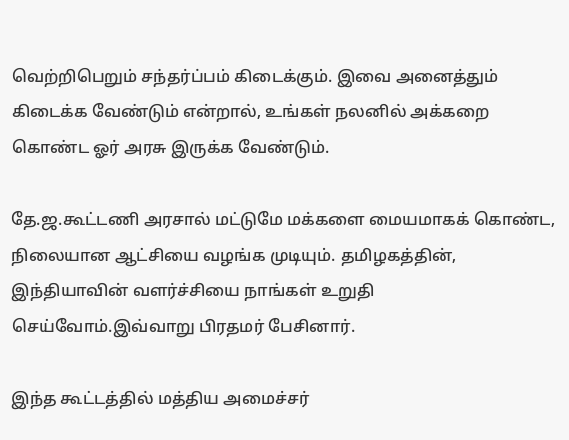வெற்றிபெறும் சந்தர்ப்பம் கிடைக்கும். இவை அனைத்தும் கிடைக்க வேண்டும் என்றால், உங்கள் நலனில் அக்கறை கொண்ட ஓர் அரசு இருக்க வேண்டும்.

தே.ஜ.கூட்டணி அரசால் மட்டுமே மக்களை மையமாகக் கொண்ட, நிலையான ஆட்சியை வழங்க முடியும். தமிழகத்தின், இந்தியாவின் வளர்ச்சியை நாங்கள் உறுதி செய்வோம்.இவ்வாறு பிரதமர் பேசினார்.

இந்த கூட்டத்தில் மத்திய அமைச்சர்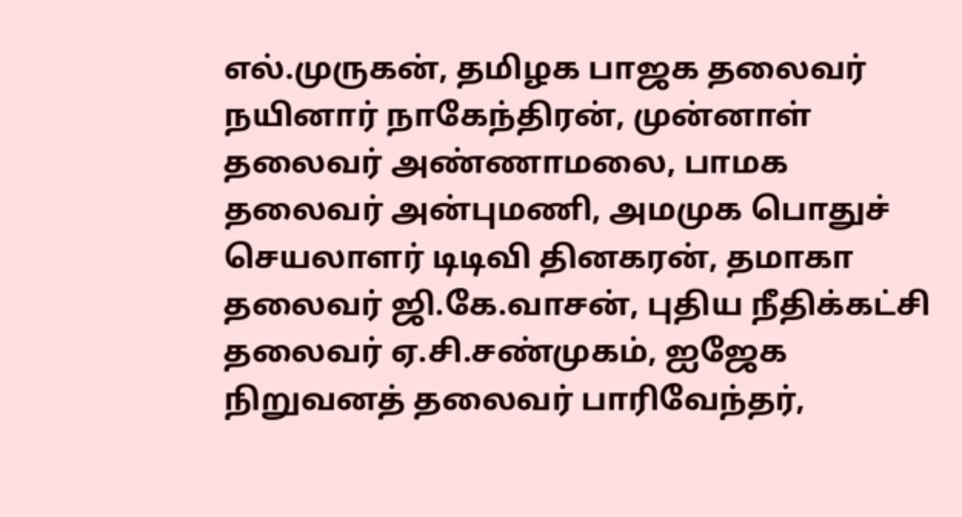எல்.முருகன், தமிழக பாஜக தலைவர் நயினார் நாகேந்திரன், முன்னாள் தலைவர் அண்ணாமலை, பாமக தலைவர் அன்புமணி, அமமுக பொதுச் செயலாளர் டிடிவி தினகரன், தமாகா தலைவர் ஜி.கே.வாசன், புதிய நீதிக்கட்சி தலைவர் ஏ.சி.சண்முகம், ஐஜேக நிறுவனத் தலைவர் பாரிவேந்தர்,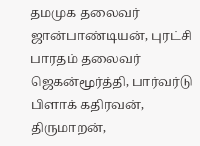தமமுக தலைவர் ஜான்பாண்டியன், புரட்சி பாரதம் தலைவர் ஜெகன்மூர்த்தி, பார்வர்டு பிளாக் கதிரவன், திருமாறன்,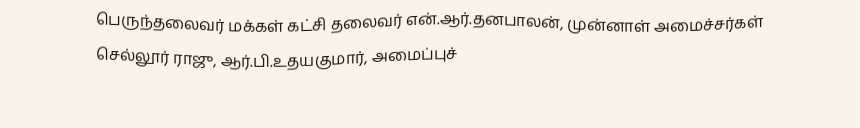பெருந்தலைவர் மக்கள் கட்சி தலைவர் என்.ஆர்.தனபாலன், முன்னாள் அமைச்சர்கள் செல்லூர் ராஜு, ஆர்.பி.உதயகுமார், அமைப்புச்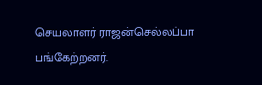செயலாளர் ராஜன்செல்லப்பா பங்கேற்றனர்.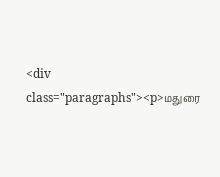<div class="paragraphs"><p>மதுரை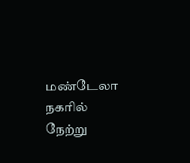மண்டேலா நகரில் நேற்று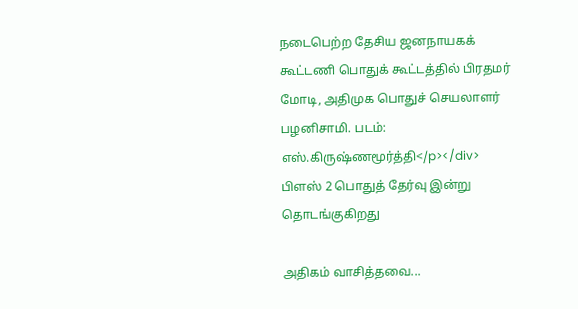நடைபெற்ற தேசிய ஜனநாயகக் கூட்டணி பொதுக் கூட்டத்தில் பிரதமர் மோடி, அதிமுக பொதுச் செயலாளர் பழனிசாமி. படம்: எஸ்.கிருஷ்ணமூர்த்தி</p></div>
பிளஸ் 2 பொதுத் தேர்வு இன்று தொடங்குகிறது

அதிகம் வாசித்தவை...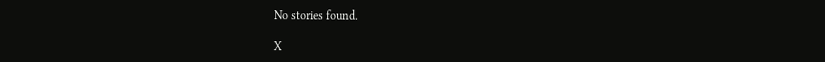No stories found.

X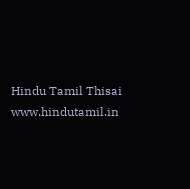Hindu Tamil Thisai
www.hindutamil.in